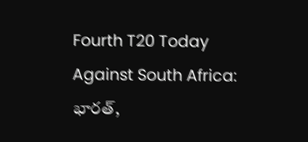Fourth T20 Today Against South Africa: భారత్,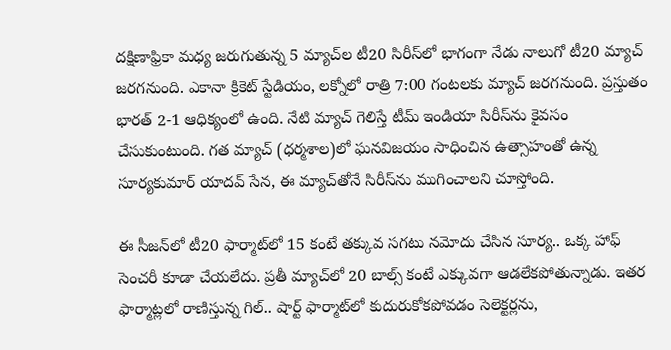దక్షిణాఫ్రికా మధ్య జరుగుతున్న 5 మ్యాచ్‌ల టీ20 సిరీస్‌లో భాగంగా నేడు నాలుగో టీ20 మ్యాచ్ జరగనుంది. ఎకానా క్రికెట్ స్టేడియం, లక్నోలో రాత్రి 7:00 గంటలకు మ్యాచ్ జరగనుంది. ప్రస్తుతం భారత్ 2-1 ఆధిక్యంలో ఉంది. నేటి మ్యాచ్ గెలిస్తే టీమ్ ఇండియా సిరీస్‌ను కైవసం చేసుకుంటుంది. గత మ్యాచ్ (ధర్మశాల)లో ఘనవిజయం సాధించిన ఉత్సాహంతో ఉన్న సూర్యకుమార్ యాదవ్ సేన, ఈ మ్యాచ్‌తోనే సిరీస్‌ను ముగించాలని చూస్తోంది.

ఈ సీజన్‌‌‌‌లో టీ20 ఫార్మాట్‌‌‌‌లో 15 కంటే తక్కువ సగటు నమోదు చేసిన సూర్య.. ఒక్క హాఫ్‌‌‌‌ సెంచరీ కూడా చేయలేదు. ప్రతీ మ్యాచ్‌‌‌‌లో 20 బాల్స్‌‌‌‌ కంటే ఎక్కువగా ఆడలేకపోతున్నాడు. ఇతర ఫార్మాట్లలో రాణిస్తున్న గిల్‌‌‌‌.. షార్ట్‌‌‌‌ ఫార్మాట్‌‌‌‌లో కుదురుకోకపోవడం సెలెక్టర్లను,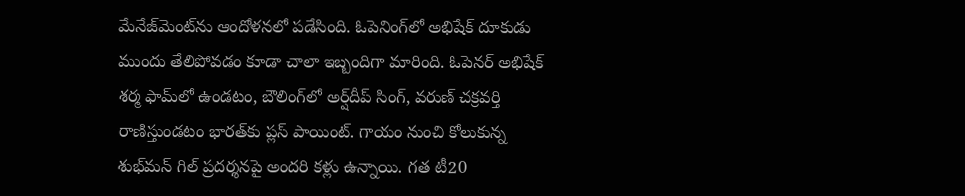మేనేజ్‌‌‌‌మెంట్‌‌‌‌ను ఆందోళనలో పడేసింది. ఓపెనింగ్‌‌‌‌లో అభిషేక్‌‌‌‌ దూకుడు ముందు తేలిపోవడం కూడా చాలా ఇబ్బందిగా మారింది. ఓపెనర్ అభిషేక్ శర్మ ఫామ్‌లో ఉండటం, బౌలింగ్‌లో అర్ష్‌దీప్ సింగ్, వరుణ్ చక్రవర్తి రాణిస్తుండటం భారత్‌కు ప్లస్ పాయింట్. గాయం నుంచి కోలుకున్న శుభ్‌మన్ గిల్ ప్రదర్శనపై అందరి కళ్లు ఉన్నాయి. గత టీ20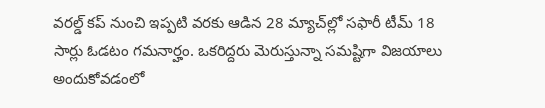వరల్డ్‌‌‌‌ కప్‌‌‌‌ నుంచి ఇప్పటి వరకు ఆడిన 28 మ్యాచ్‌‌‌‌ల్లో సఫారీ టీమ్ 18 సార్లు ఓడటం గమనార్హం. ఒకరిద్దరు మెరుస్తున్నా సమష్టిగా విజయాలు అందుకోవడంలో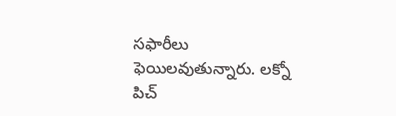సఫారీలు ఫెయిలవుతున్నారు. లక్నో పిచ్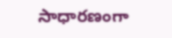సాధారణంగా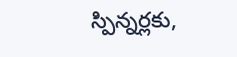స్పిన్నర్లకు,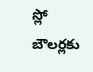స్లో బౌలర్లకు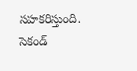సహకరిస్తుంది. సెకండ్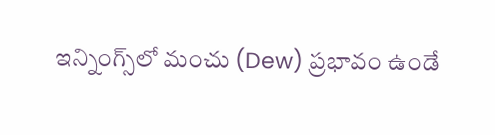ఇన్నింగ్స్‌లో మంచు (Dew) ప్రభావం ఉండే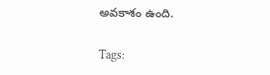అవకాశం ఉంది.

Tags: